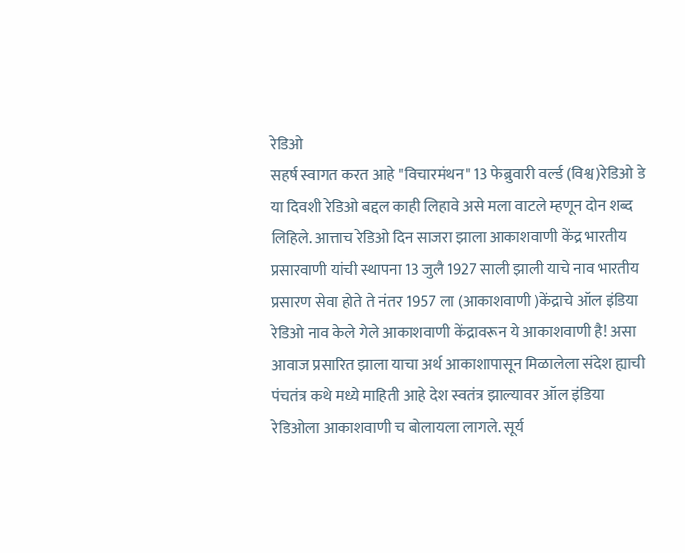रेडिओ
सहर्ष स्वागत करत आहे "विचारमंथन" 13 फेब्रुवारी वर्ल्ड (विश्व)रेडिओ डे या दिवशी रेडिओ बद्दल काही लिहावे असे मला वाटले म्हणून दोन शब्द लिहिले. आत्ताच रेडिओ दिन साजरा झाला आकाशवाणी केंद्र भारतीय प्रसारवाणी यांची स्थापना 13 जुलै 1927 साली झाली याचे नाव भारतीय प्रसारण सेवा होते ते नंतर 1957 ला (आकाशवाणी )केंद्राचे ऑल इंडिया रेडिओ नाव केले गेले आकाशवाणी केंद्रावरून ये आकाशवाणी है! असा आवाज प्रसारित झाला याचा अर्थ आकाशापासून मिळालेला संदेश ह्याची पंचतंत्र कथे मध्ये माहिती आहे देश स्वतंत्र झाल्यावर ऑल इंडिया रेडिओला आकाशवाणी च बोलायला लागले. सूर्य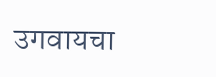उगवायचा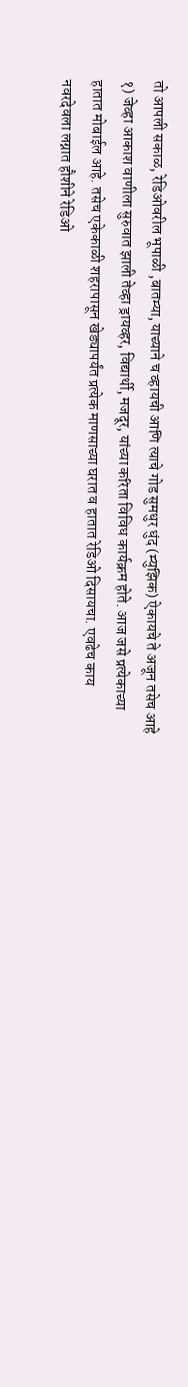तो आपली सकाळ, रेडिओवरील भूपाळी ,बातम्या, याच्याने च व्हायची आणि त्याचे गोड सुमधुर धुंद (म्युझिक) ऐकायचे ते अजून तसेच आहे १) जेव्हा आकाश वाणीला सुरुवात झाली तेव्हा ड्रायव्हर, विद्यार्थी, मजदूर, यांच्या करिता विविध कार्यक्रम होते. आज जसे प्रत्येकाच्या हातात मोबाईल आहे. तसेच एकेकाळी शहरापासून खेड्यापर्यंत प्रत्येक माणसाच्या घरात व हातात रेडिओ दिसायचा. एवढेच काय नवरदेवला लग्नात हौशीने रेडिओ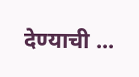देण्याची ...